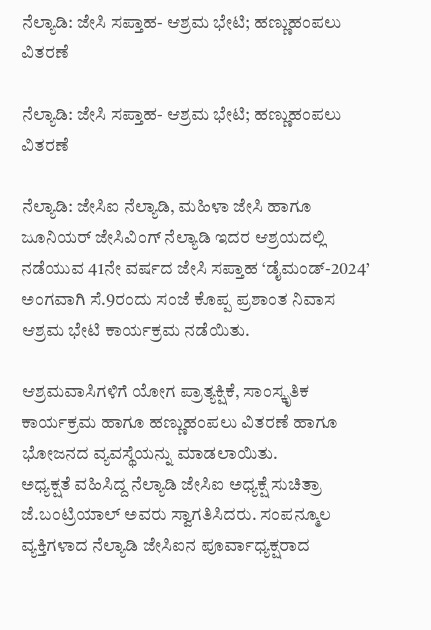ನೆಲ್ಯಾಡಿ: ಜೇಸಿ ಸಪ್ತಾಹ- ಆಶ್ರಮ ಭೇಟಿ; ಹಣ್ಣುಹಂಪಲು ವಿತರಣೆ

ನೆಲ್ಯಾಡಿ: ಜೇಸಿ ಸಪ್ತಾಹ- ಆಶ್ರಮ ಭೇಟಿ; ಹಣ್ಣುಹಂಪಲು ವಿತರಣೆ

ನೆಲ್ಯಾಡಿ: ಜೇಸಿಐ ನೆಲ್ಯಾಡಿ, ಮಹಿಳಾ ಜೇಸಿ ಹಾಗೂ ಜೂನಿಯರ್ ಜೇಸಿವಿಂಗ್ ನೆಲ್ಯಾಡಿ ಇದರ ಆಶ್ರಯದಲ್ಲಿ ನಡೆಯುವ 41ನೇ ವರ್ಷದ ಜೇಸಿ ಸಪ್ತಾಹ ‘ಡೈಮಂಡ್-2024’ ಅಂಗವಾಗಿ ಸೆ.9ರಂದು ಸಂಜೆ ಕೊಪ್ಪ ಪ್ರಶಾಂತ ನಿವಾಸ ಆಶ್ರಮ ಭೇಟಿ ಕಾರ್ಯಕ್ರಮ ನಡೆಯಿತು.

ಆಶ್ರಮವಾಸಿಗಳಿಗೆ ಯೋಗ ಪ್ರಾತ್ಯಕ್ಷಿಕೆ, ಸಾಂಸ್ಕೃತಿಕ ಕಾರ್ಯಕ್ರಮ ಹಾಗೂ ಹಣ್ಣುಹಂಪಲು ವಿತರಣೆ ಹಾಗೂ ಭೋಜನದ ವ್ಯವಸ್ಥೆಯನ್ನು ಮಾಡಲಾಯಿತು.
ಅಧ್ಯಕ್ಷತೆ ವಹಿಸಿದ್ದ ನೆಲ್ಯಾಡಿ ಜೇಸಿಐ ಅಧ್ಯಕ್ಷೆ ಸುಚಿತ್ರಾ ಜೆ.ಬಂಟ್ರಿಯಾಲ್ ಅವರು ಸ್ವಾಗತಿಸಿದರು. ಸಂಪನ್ಮೂಲ ವ್ಯಕ್ತಿಗಳಾದ ನೆಲ್ಯಾಡಿ ಜೇಸಿಐನ ಪೂರ್ವಾಧ್ಯಕ್ಷರಾದ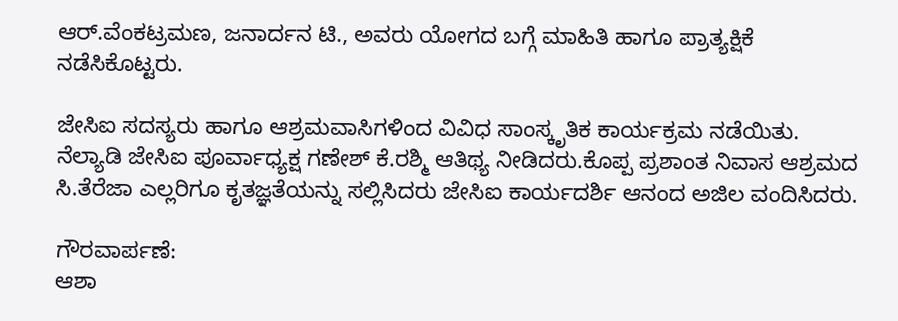ಆರ್.ವೆಂಕಟ್ರಮಣ, ಜನಾರ್ದನ ಟಿ., ಅವರು ಯೋಗದ ಬಗ್ಗೆ ಮಾಹಿತಿ ಹಾಗೂ ಪ್ರಾತ್ಯಕ್ಷಿಕೆ ನಡೆಸಿಕೊಟ್ಟರು.

ಜೇಸಿಐ ಸದಸ್ಯರು ಹಾಗೂ ಆಶ್ರಮವಾಸಿಗಳಿಂದ ವಿವಿಧ ಸಾಂಸ್ಕೃತಿಕ ಕಾರ್ಯಕ್ರಮ ನಡೆಯಿತು. ನೆಲ್ಯಾಡಿ ಜೇಸಿಐ ಪೂರ್ವಾಧ್ಯಕ್ಷ ಗಣೇಶ್ ಕೆ.ರಶ್ಮಿ ಆತಿಥ್ಯ ನೀಡಿದರು.ಕೊಪ್ಪ ಪ್ರಶಾಂತ ನಿವಾಸ ಆಶ್ರಮದ ಸಿ.ತೆರೆಜಾ ಎಲ್ಲರಿಗೂ ಕೃತಜ್ಞತೆಯನ್ನು ಸಲ್ಲಿಸಿದರು ಜೇಸಿಐ ಕಾರ್ಯದರ್ಶಿ ಆನಂದ ಅಜಿಲ ವಂದಿಸಿದರು.

ಗೌರವಾರ್ಪಣೆ:
ಆಶಾ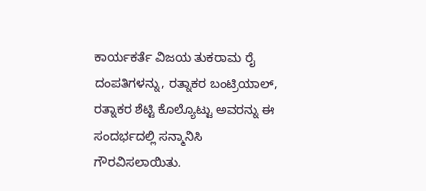ಕಾರ್ಯಕರ್ತೆ ವಿಜಯ ತುಕರಾಮ ರೈ ದಂಪತಿಗಳನ್ನು, ರತ್ನಾಕರ ಬಂಟ್ರಿಯಾಲ್, ರತ್ನಾಕರ ಶೆಟ್ಟಿ ಕೊಲ್ಯೊಟ್ಟು ಅವರನ್ನು ಈ ಸಂದರ್ಭದಲ್ಲಿ ಸನ್ಮಾನಿಸಿ ಗೌರವಿಸಲಾಯಿತು.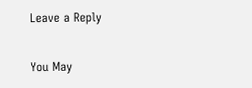Leave a Reply

You May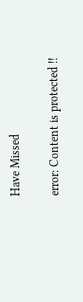Have Missed

error: Content is protected !!